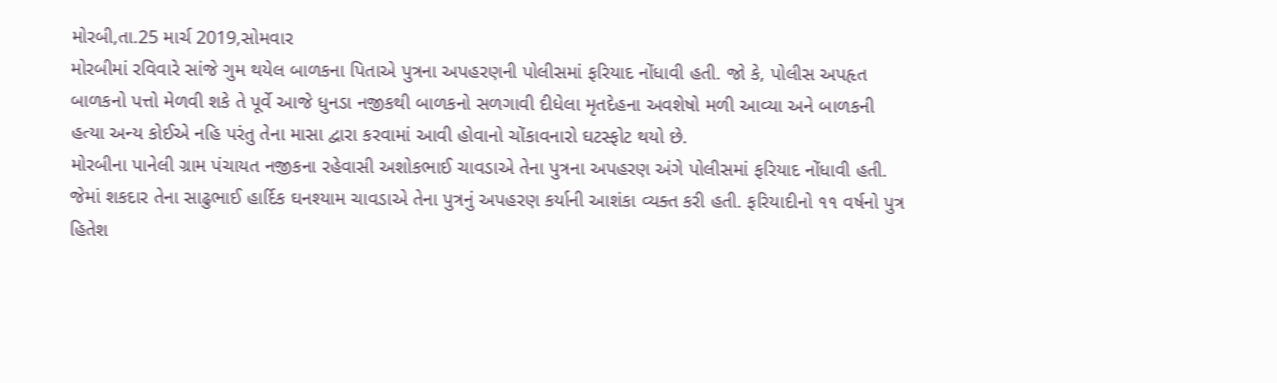મોરબી,તા.25 માર્ચ 2019,સોમવાર
મોરબીમાં રવિવારે સાંજે ગુમ થયેલ બાળકના પિતાએ પુત્રના અપહરણની પોલીસમાં ફરિયાદ નોંધાવી હતી. જો કે, પોલીસ અપહૃત બાળકનો પત્તો મેળવી શકે તે પૂર્વે આજે ધુનડા નજીકથી બાળકનો સળગાવી દીધેલા મૃતદેહના અવશેષો મળી આવ્યા અને બાળકની હત્યા અન્ય કોઈએ નહિ પરંતુ તેના માસા દ્વારા કરવામાં આવી હોવાનો ચોંકાવનારો ઘટસ્ફોટ થયો છે.
મોરબીના પાનેલી ગ્રામ પંચાયત નજીકના રહેવાસી અશોકભાઈ ચાવડાએ તેના પુત્રના અપહરણ અંગે પોલીસમાં ફરિયાદ નોંધાવી હતી. જેમાં શકદાર તેના સાઢુભાઈ હાર્દિક ઘનશ્યામ ચાવડાએ તેના પુત્રનું અપહરણ કર્યાની આશંકા વ્યક્ત કરી હતી. ફરિયાદીનો ૧૧ વર્ષનો પુત્ર હિતેશ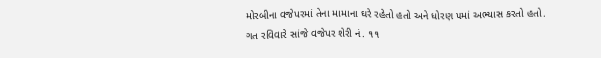મોરબીના વજેપરમાં તેના મામાના ઘરે રહેતો હતો અને ધોરણ ૫માં અભ્યાસ કરતો હતો.
ગત રવિવારે સાંજે વજેપર શેરી નં. ૧૧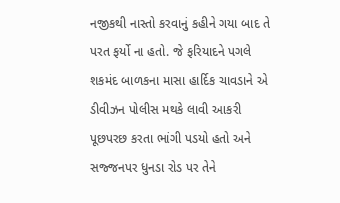નજીકથી નાસ્તો કરવાનું કહીને ગયા બાદ તે પરત ફર્યો ના હતો. જે ફરિયાદને પગલે શકમંદ બાળકના માસા હાર્દિક ચાવડાને એ ડીવીઝન પોલીસ મથકે લાવી આકરી પૂછપરછ કરતા ભાંગી પડયો હતો અને સજ્જનપર ધુનડા રોડ પર તેને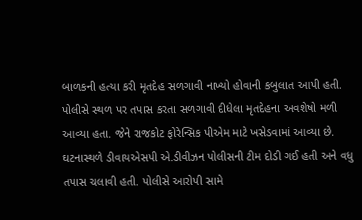બાળકની હત્યા કરી મૃતદેહ સળગાવી નાખ્યો હોવાની કબુલાત આપી હતી.
પોલીસે સ્થળ પર તપાસ કરતા સળગાવી દીધેલા મૃતદેહના અવશેષો મળી આવ્યા હતા. જેને રાજકોટ ફોરેન્સિક પીએમ માટે ખસેડવામાં આવ્યા છે. ઘટનાસ્થળે ડીવાયએસપી એ.ડીવીઝન પોલીસની ટીમ દોડી ગઈ હતી અને વધુ તપાસ ચલાવી હતી. પોલીસે આરોપી સામે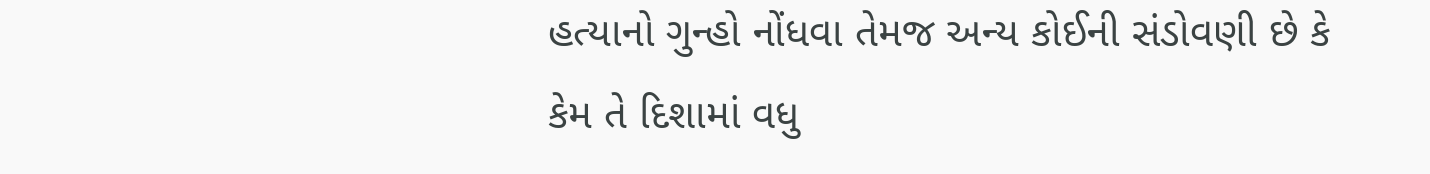હત્યાનો ગુન્હો નોંધવા તેમજ અન્ય કોઈની સંડોવણી છે કે કેમ તે દિશામાં વધુ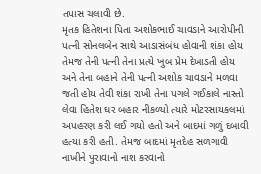તપાસ ચલાવી છે.
મૃતક હિતેશના પિતા અશોકભાઈ ચાવડાને આરોપીની પત્ની સોનલબેન સાથે આડાસંબંધ હોવાની શંકા હોય તેમજ તેની પત્ની તેના પ્રત્યે ખુબ પ્રેમ દેખાડતી હોય અને તેના બહાને તેની પત્ની અશોક ચાવડાને મળવા જતી હોય તેવી શંકા રાખી તેના પગલે ગઈકાલે નાસ્તો લેવા હિતેશ ઘર બહાર નીકળ્યો ત્યારે મોટરસાયકલમાં અપહરણ કરી લઈ ગયો હતો અને બાદમાં ગળું દબાવી હત્યા કરી હતી. તેમજ બાદમાં મૃતદેહ સળગાવી નાખીને પુરાવાનો નાશ કરવાનો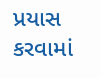પ્રયાસ કરવામાં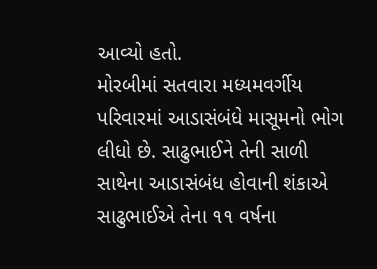આવ્યો હતો.
મોરબીમાં સતવારા મધ્યમવર્ગીય પરિવારમાં આડાસંબંધે માસૂમનો ભોગ લીધો છે. સાઢુભાઈને તેની સાળી સાથેના આડાસંબંધ હોવાની શંકાએ સાઢુભાઈએ તેના ૧૧ વર્ષના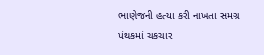ભાણેજની હત્યા કરી નાખતા સમગ્ર પંથકમાં ચકચાર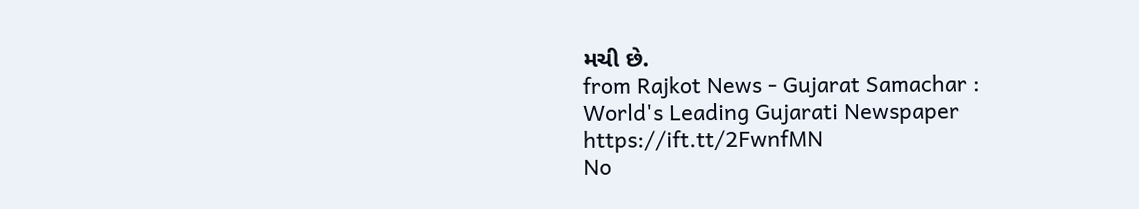મચી છે.
from Rajkot News - Gujarat Samachar : World's Leading Gujarati Newspaper https://ift.tt/2FwnfMN
No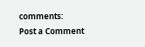comments:
Post a Comment